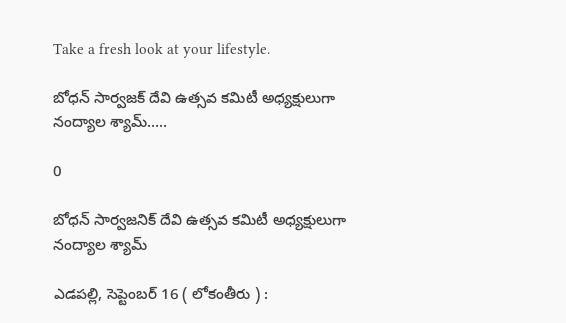Take a fresh look at your lifestyle.

బోధన్ సార్వజక్ దేవి ఉత్సవ కమిటీ అధ్యక్షులుగా నంద్యాల శ్యామ్…..

0

బోధన్ సార్వజనిక్ దేవి ఉత్సవ కమిటీ అధ్యక్షులుగా నంద్యాల శ్యామ్

ఎడపల్లి, సెప్టెంబర్ 16 ( లోకంతీరు ) :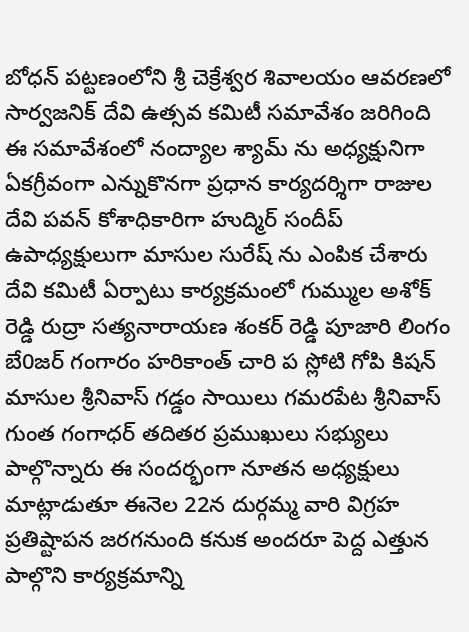బోధన్ పట్టణంలోని శ్రీ చెక్రేశ్వర శివాలయం ఆవరణలో సార్వజనిక్ దేవి ఉత్సవ కమిటీ సమావేశం జరిగింది ఈ సమావేశంలో నంద్యాల శ్యామ్ ను అధ్యక్షునిగా ఏకగ్రీవంగా ఎన్నుకొనగా ప్రధాన కార్యదర్శిగా రాజుల దేవి పవన్ కోశాధికారిగా హుద్మిర్ సందీప్ ఉపాధ్యక్షులుగా మాసుల సురేష్ ను ఎంపిక చేశారు దేవి కమిటీ ఏర్పాటు కార్యక్రమంలో గుమ్ముల అశోక్ రెడ్డి రుద్రా సత్యనారాయణ శంకర్ రెడ్డి పూజారి లింగం బే0జర్ గంగారం హరికాంత్ చారి ప స్లోటి గోపి కిషన్ మాసుల శ్రీనివాస్ గడ్డం సాయిలు గమరపేట శ్రీనివాస్ గుంత గంగాధర్ తదితర ప్రముఖులు సభ్యులు పాల్గొన్నారు ఈ సందర్భంగా నూతన అధ్యక్షులు మాట్లాడుతూ ఈనెల 22న దుర్గమ్మ వారి విగ్రహ ప్రతిష్టాపన జరగనుంది కనుక అందరూ పెద్ద ఎత్తున పాల్గొని కార్యక్రమాన్ని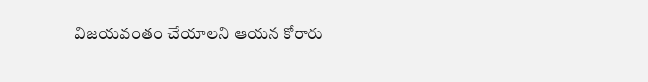విజయవంతం చేయాలని ఆయన కోరారు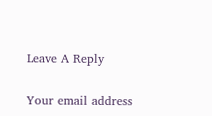Leave A Reply

Your email address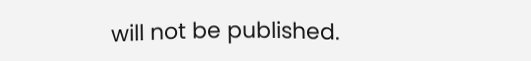will not be published.